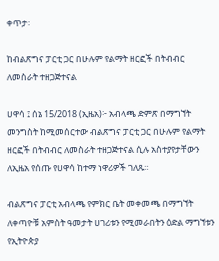ቀጥታ፡

ከብልጽግና ፓርቲ ጋር በሁሉም የልማት ዘርፎች በትብብር ለመስራት ተዘጋጅተናል

ሀዋሳ ፤ ሰኔ 15/2018 (ኢዜአ)፦ አብላጫ ድምጽ በማግኘት መንግስት ከሚመሰርተው ብልጽግና ፓርቲ ጋር በሁሉም የልማት ዘርፎች በትብብር ለመስራት ተዘጋጅተናል ሲሉ አስተያየታቸውን ለኢዜአ የሰጡ የሀዋሳ ከተማ ነዋሪዎች ገለጹ።

ብልጽግና ፓርቲ አብላጫ የምክር ቤት መቀመጫ በማግኘት ለቀጣዮቹ አምስት ዓመታት ሀገሪቱን የሚመራበትን ዕድል ማግኘቱን የኢትዮጵያ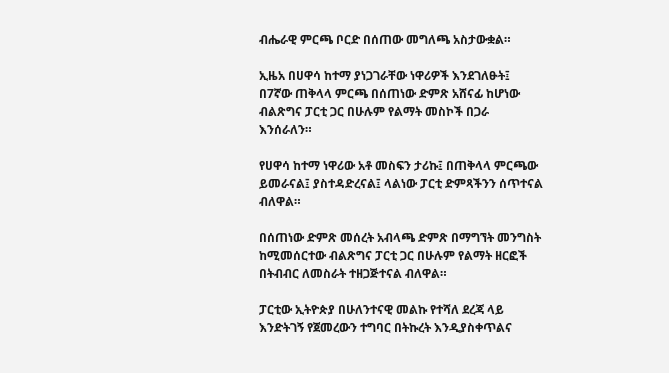ብሔራዊ ምርጫ ቦርድ በሰጠው መግለጫ አስታውቋል።

ኢዜአ በሀዋሳ ከተማ ያነጋገራቸው ነዋሪዎች እንደገለፁት፤ በ7ኛው ጠቅላላ ምርጫ በሰጠነው ድምጽ አሸናፊ ከሆነው ብልጽግና ፓርቲ ጋር በሁሉም የልማት መስኮች በጋራ እንሰራለን።

የሀዋሳ ከተማ ነዋሪው አቶ መስፍን ታሪኩ፤ በጠቅላላ ምርጫው ይመራናል፤ ያስተዳድረናል፤ ላልነው ፓርቲ ድምጻችንን ሰጥተናል ብለዋል።

በሰጠነው ድምጽ መሰረት አብላጫ ድምጽ በማግኘት መንግስት ከሚመሰርተው ብልጽግና ፓርቲ ጋር በሁሉም የልማት ዘርፎች በትብብር ለመስራት ተዘጋጅተናል ብለዋል።

ፓርቲው ኢትዮጵያ በሁለንተናዊ መልኩ የተሻለ ደረጃ ላይ እንድትገኝ የጀመረውን ተግባር በትኩረት እንዲያስቀጥልና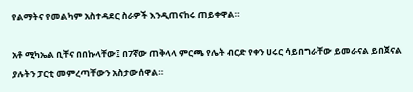የልማትና የመልካም አስተዳደር ስራዎች እንዲጠናከሩ ጠይቀዋል።

አቶ ሚካኤል ቢቸና በበኩላቸው፤ በ7ኛው ጠቅላላ ምርጫ የሌት ብርድ የቀን ሀሩር ሳይበግራቸው ይመራናል ይበጀናል ያሉትን ፓርቲ መምረጣቸውን አስታውሰዋል።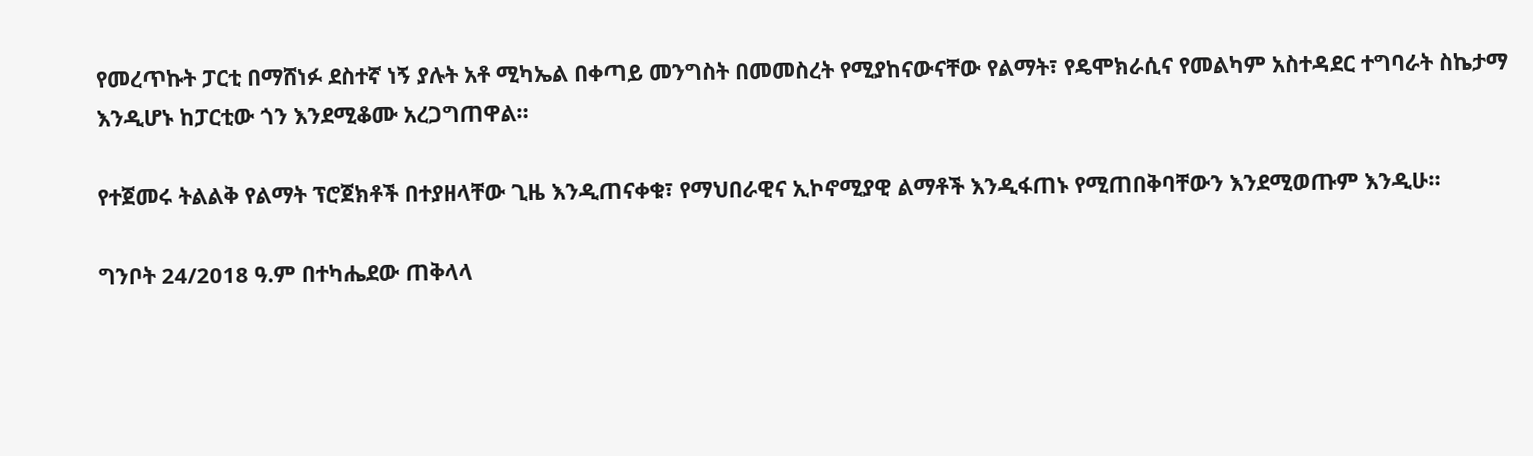የመረጥኩት ፓርቲ በማሸነፉ ደስተኛ ነኝ ያሉት አቶ ሚካኤል በቀጣይ መንግስት በመመስረት የሚያከናውናቸው የልማት፣ የዴሞክራሲና የመልካም አስተዳደር ተግባራት ስኬታማ እንዲሆኑ ከፓርቲው ጎን እንደሚቆሙ አረጋግጠዋል።

የተጀመሩ ትልልቅ የልማት ፕሮጀክቶች በተያዘላቸው ጊዜ እንዲጠናቀቁ፣ የማህበራዊና ኢኮኖሚያዊ ልማቶች እንዲፋጠኑ የሚጠበቅባቸውን እንደሚወጡም እንዲሁ።

ግንቦት 24/2018 ዓ.ም በተካሔደው ጠቅላላ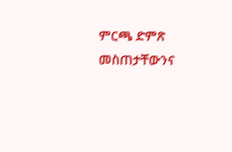ምርጫ ድምጽ መስጠታቸውንና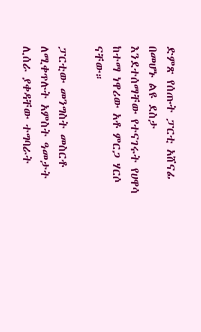ድምጽ የሰጡት ፓርቲ አሸናፊ በመሆኑ ልዩ ደስታ እንደተሰማቸው የተናገሩት የሀዋሳ ከተማ ነዋሪው አቶ ምርጋ ሃርሶ ናቸው።

ፓርቲው መንግስት መስርቶ ለሚቀጥሉት አምስት ዓመታት ሊሰራ ያቀዳቸው ተግባራት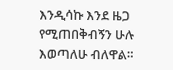እንዲሳኩ እንደ ዜጋ የሚጠበቅብኝን ሁሉ እወጣለሁ ብለዋል።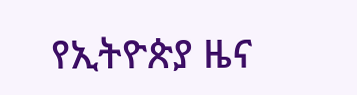የኢትዮጵያ ዜና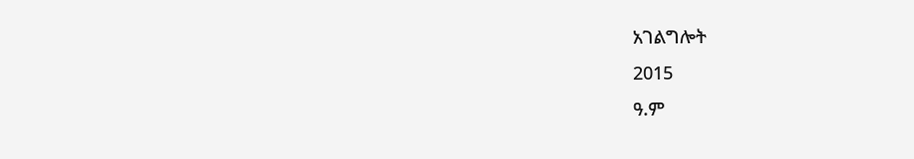አገልግሎት
2015
ዓ.ም